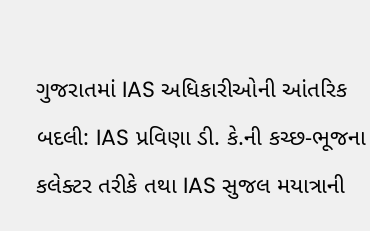ગુજરાતમાં IAS અધિકારીઓની આંતરિક બદલી: IAS પ્રવિણા ડી. કે.ની કચ્છ-ભૂજના કલેક્ટર તરીકે તથા IAS સુજલ મયાત્રાની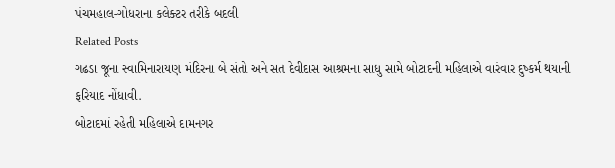પંચમહાલ-ગોધરાના કલેક્ટર તરીકે બદલી
Related Posts
ગઢડા જૂના સ્વામિનારાયણ મંદિરના બે સંતો અને સત દેવીદાસ આશ્રમના સાધુ સામે બોટાદની મહિલાએ વારંવાર દુષ્કર્મ થયાની ફરિયાદ નોંધાવી.
બોટાદમાં રહેતી મહિલાએ દામનગર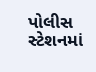પોલીસ સ્ટેશનમાં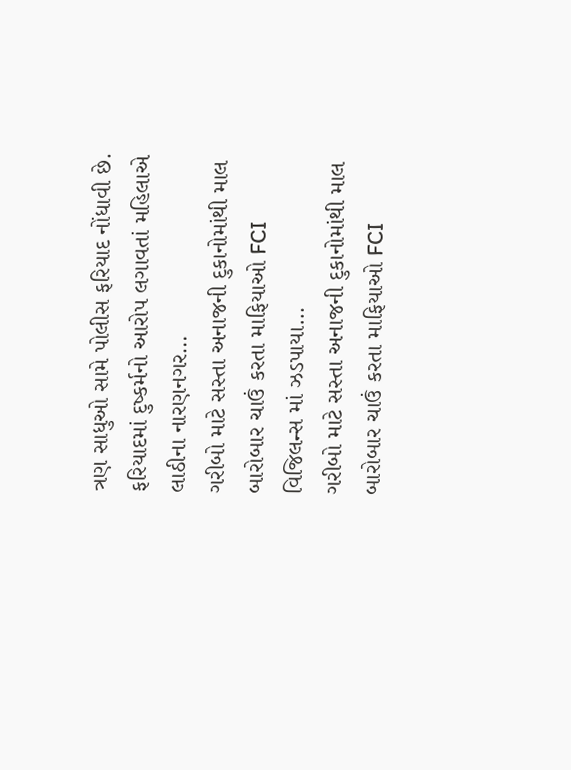ત્રણ સાધુઓ સામે પોલીસ ફરિયાદ નોંધાવી છે. ફરિયાદમાં દુષ્કર્મનો આરોપ લગાવતાં મહિલાએ લાઠીના નારણનગર…
ગરીબો માટે સસ્તા અનાજની દુકાનોમાંથી માલ બારોબાર ચાઉં કરતા માફિયાઓ FCI વિજિલન્સ માં ઝડપાયા…
ગરીબો માટે સસ્તા અનાજની દુકાનોમાંથી માલ બારોબાર ચાઉં કરતા માફિયાઓ FCI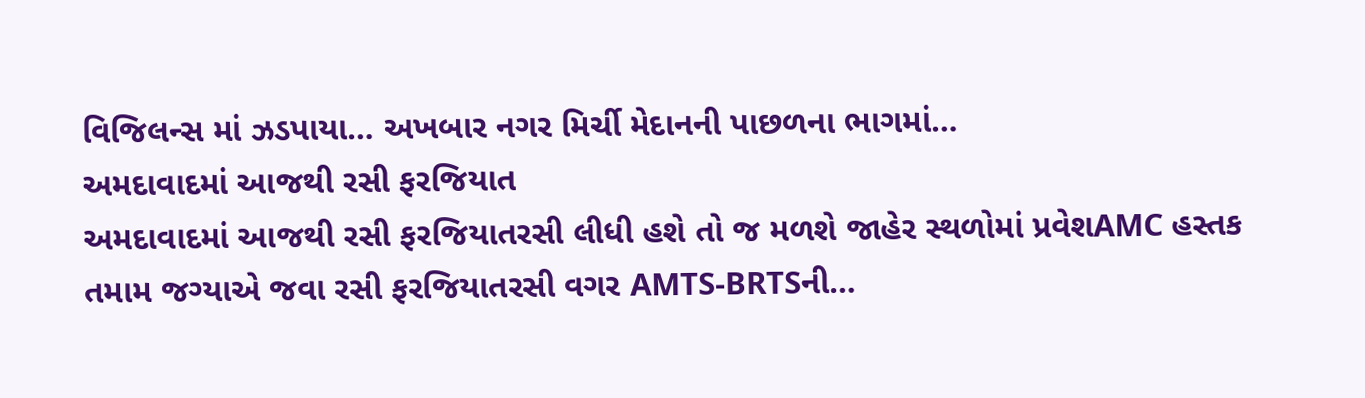વિજિલન્સ માં ઝડપાયા… અખબાર નગર મિર્ચી મેદાનની પાછળના ભાગમાં…
અમદાવાદમાં આજથી રસી ફરજિયાત
અમદાવાદમાં આજથી રસી ફરજિયાતરસી લીધી હશે તો જ મળશે જાહેર સ્થળોમાં પ્રવેશAMC હસ્તક તમામ જગ્યાએ જવા રસી ફરજિયાતરસી વગર AMTS-BRTSની…